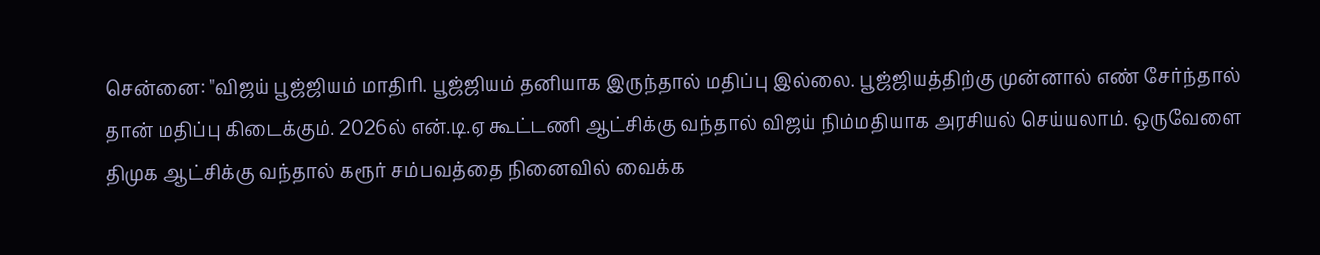சென்னை: "விஜய் பூஜ்ஜியம் மாதிரி. பூஜ்ஜியம் தனியாக இருந்தால் மதிப்பு இல்லை. பூஜ்ஜியத்திற்கு முன்னால் எண் சேர்ந்தால் தான் மதிப்பு கிடைக்கும். 2026ல் என்.டி.ஏ கூட்டணி ஆட்சிக்கு வந்தால் விஜய் நிம்மதியாக அரசியல் செய்யலாம். ஒருவேளை திமுக ஆட்சிக்கு வந்தால் கரூர் சம்பவத்தை நினைவில் வைக்க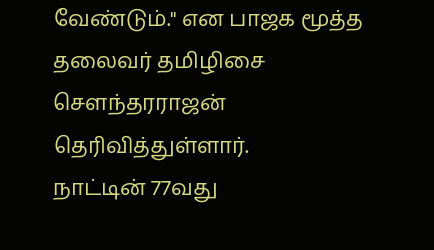வேண்டும்." என பாஜக மூத்த தலைவர் தமிழிசை சௌந்தரராஜன் தெரிவித்துள்ளார்.
நாட்டின் 77வது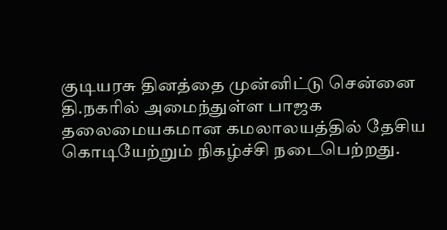குடியரசு தினத்தை முன்னிட்டு சென்னை தி.நகரில் அமைந்துள்ள பாஜக தலைமையகமான கமலாலயத்தில் தேசிய கொடியேற்றும் நிகழ்ச்சி நடைபெற்றது.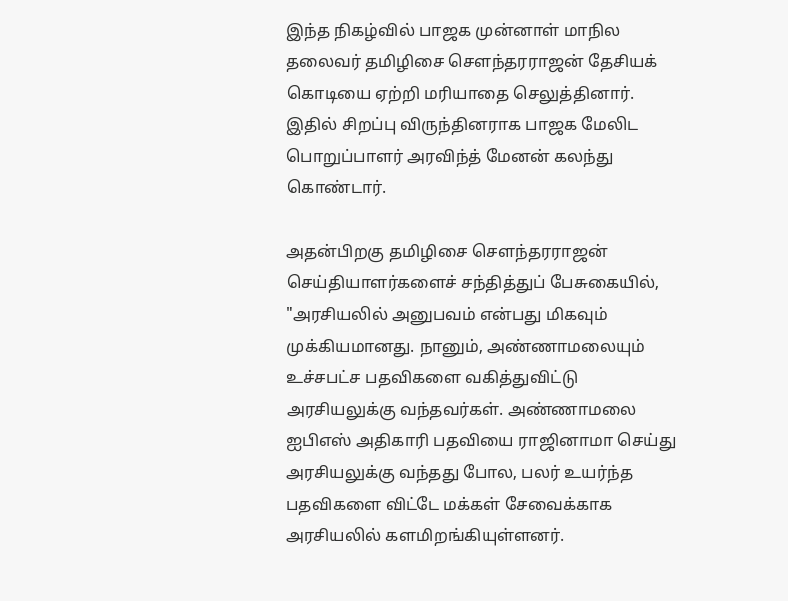இந்த நிகழ்வில் பாஜக முன்னாள் மாநில தலைவர் தமிழிசை சௌந்தரராஜன் தேசியக் கொடியை ஏற்றி மரியாதை செலுத்தினார். இதில் சிறப்பு விருந்தினராக பாஜக மேலிட பொறுப்பாளர் அரவிந்த் மேனன் கலந்து கொண்டார்.

அதன்பிறகு தமிழிசை சௌந்தரராஜன் செய்தியாளர்களைச் சந்தித்துப் பேசுகையில், "அரசியலில் அனுபவம் என்பது மிகவும் முக்கியமானது. நானும், அண்ணாமலையும் உச்சபட்ச பதவிகளை வகித்துவிட்டு அரசியலுக்கு வந்தவர்கள். அண்ணாமலை ஐபிஎஸ் அதிகாரி பதவியை ராஜினாமா செய்து அரசியலுக்கு வந்தது போல, பலர் உயர்ந்த பதவிகளை விட்டே மக்கள் சேவைக்காக அரசியலில் களமிறங்கியுள்ளனர்.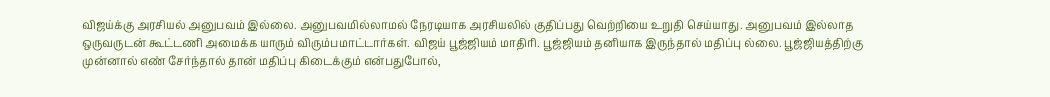விஜய்க்கு அரசியல் அனுபவம் இல்லை. அனுபவமில்லாமல் நேரடியாக அரசியலில் குதிப்பது வெற்றியை உறுதி செய்யாது. அனுபவம் இல்லாத ஒருவருடன் கூட்டணி அமைக்க யாரும் விரும்பமாட்டார்கள். விஜய் பூஜ்ஜியம் மாதிரி. பூஜ்ஜியம் தனியாக இருந்தால் மதிப்பு ல்லை. பூஜ்ஜியத்திற்கு முன்னால் எண் சேர்ந்தால் தான் மதிப்பு கிடைக்கும் என்பதுபோல்,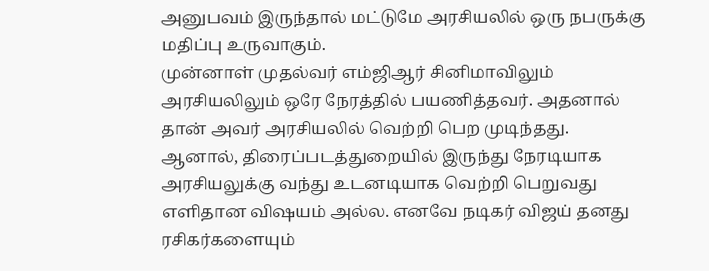அனுபவம் இருந்தால் மட்டுமே அரசியலில் ஒரு நபருக்கு மதிப்பு உருவாகும்.
முன்னாள் முதல்வர் எம்ஜிஆர் சினிமாவிலும் அரசியலிலும் ஒரே நேரத்தில் பயணித்தவர். அதனால் தான் அவர் அரசியலில் வெற்றி பெற முடிந்தது. ஆனால், திரைப்படத்துறையில் இருந்து நேரடியாக அரசியலுக்கு வந்து உடனடியாக வெற்றி பெறுவது எளிதான விஷயம் அல்ல. எனவே நடிகர் விஜய் தனது ரசிகர்களையும்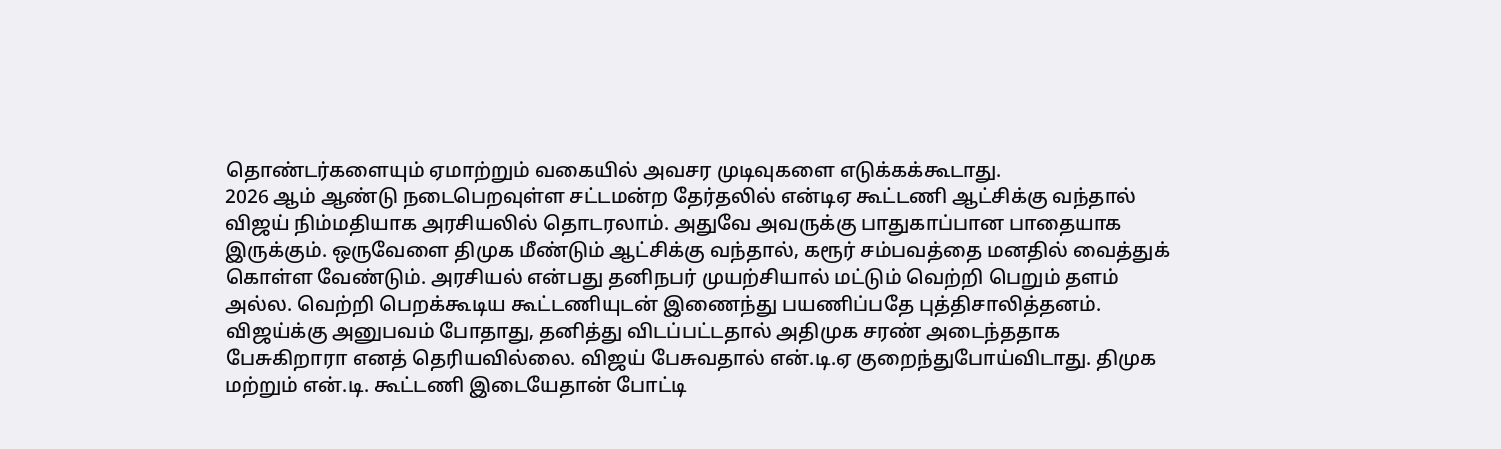தொண்டர்களையும் ஏமாற்றும் வகையில் அவசர முடிவுகளை எடுக்கக்கூடாது.
2026 ஆம் ஆண்டு நடைபெறவுள்ள சட்டமன்ற தேர்தலில் என்டிஏ கூட்டணி ஆட்சிக்கு வந்தால் விஜய் நிம்மதியாக அரசியலில் தொடரலாம். அதுவே அவருக்கு பாதுகாப்பான பாதையாக இருக்கும். ஒருவேளை திமுக மீண்டும் ஆட்சிக்கு வந்தால், கரூர் சம்பவத்தை மனதில் வைத்துக் கொள்ள வேண்டும். அரசியல் என்பது தனிநபர் முயற்சியால் மட்டும் வெற்றி பெறும் தளம் அல்ல. வெற்றி பெறக்கூடிய கூட்டணியுடன் இணைந்து பயணிப்பதே புத்திசாலித்தனம்.
விஜய்க்கு அனுபவம் போதாது, தனித்து விடப்பட்டதால் அதிமுக சரண் அடைந்ததாக பேசுகிறாரா எனத் தெரியவில்லை. விஜய் பேசுவதால் என்.டி.ஏ குறைந்துபோய்விடாது. திமுக மற்றும் என்.டி. கூட்டணி இடையேதான் போட்டி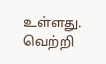உள்ளது. வெற்றி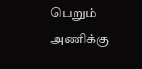பெறும் அணிக்கு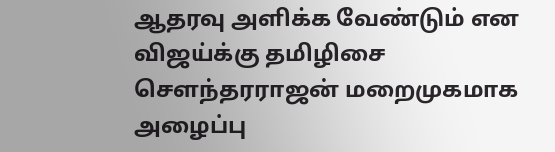ஆதரவு அளிக்க வேண்டும் என விஜய்க்கு தமிழிசை சௌந்தரராஜன் மறைமுகமாக அழைப்பு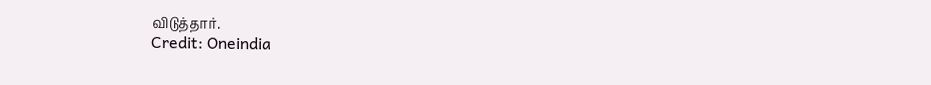விடுத்தார்.
Credit: Oneindia